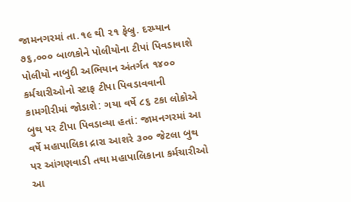જામનગરમાં તા.૧૯ થી ૨૧ ફેબ્રુ. દરમ્યાન ૭૬,૦૦૦ બાળકોને પોલીયોના ટીપાં પિવડાવાશે
પોલીયો નાબુદી અભિયાન અંતર્ગત ૧૪૦૦ કર્મચારીઓનો સ્ટાફ ટીપા પિવડાવવાની કામગીરીમાં જોડાશે: ગયા વર્ષે ૮૬ ટકા લોકોએ બુથ પર ટીપા પિવડાવ્યા હતાં: જામનગરમાં આ વર્ષે મહાપાલિકા દ્રારા આશરે ૩૦૦ જેટલા બુથ પર આંગણવાડી તથા મહાપાલિકાના કર્મચારીઓ આ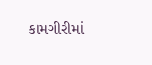કામગીરીમાં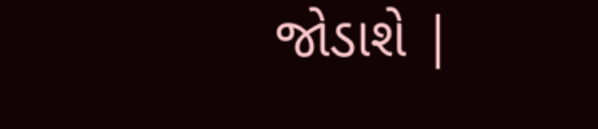જોડાશે |